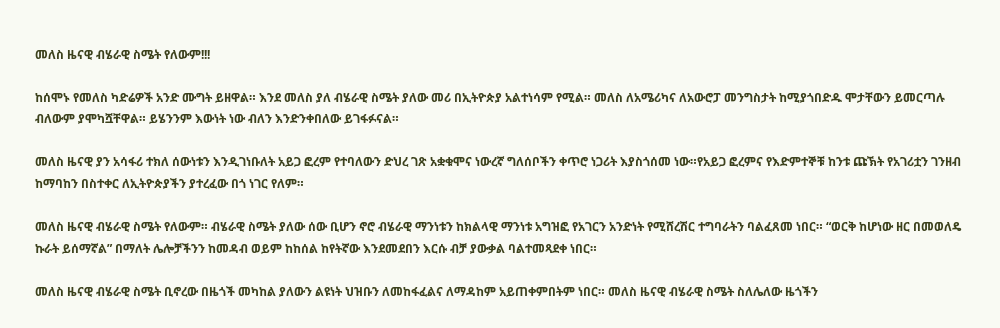መለስ ዜናዊ ብሄራዊ ስሜት የለውም!!!

ከሰሞኑ የመለስ ካድሬዎች አንድ ሙግት ይዘዋል። እንደ መለስ ያለ ብሄራዊ ስሜት ያለው መሪ በኢትዮጵያ አልተነሳም የሚል። መለስ ለአሜሪካና ለአውሮፓ መንግስታት ከሚያጎበድዱ ሞታቸውን ይመርጣሉ ብለውም ያሞካሿቸዋል። ይሄንንም እውነት ነው ብለን እንድንቀበለው ይገፋፉናል።

መለስ ዜናዊ ያን አሳፋሪ ተክለ ሰውነቱን እንዲገነቡለት አይጋ ፎረም የተባለውን ድህረ ገጽ አቋቁሞና ነውረኛ ግለሰቦችን ቀጥሮ ነጋሪት እያስጎሰመ ነው።የአይጋ ፎረምና የእድምተኞቹ ከንቱ ጩኽት የአገሪቷን ገንዘብ ከማባከን በስተቀር ለኢትዮጵያችን ያተረፈው በጎ ነገር የለም።

መለስ ዜናዊ ብሄራዊ ስሜት የለውም። ብሄራዊ ስሜት ያለው ሰው ቢሆን ኖሮ ብሄራዊ ማንነቱን ከክልላዊ ማንነቱ አግዝፎ የአገርን አንድነት የሚሸረሽር ተግባራትን ባልፈጸመ ነበር። “ወርቅ ከሆነው ዘር በመወለዴ ኩራት ይሰማኛል” በማለት ሌሎቻችንን ከመዳብ ወይም ከከሰል ከየትኛው እንደመደበን እርሱ ብቻ ያውቃል ባልተመጻደቀ ነበር።

መለስ ዜናዊ ብሄራዊ ስሜት ቢኖረው በዜጎች መካከል ያለውን ልዩነት ህዝቡን ለመከፋፈልና ለማዳከም አይጠቀምበትም ነበር። መለስ ዜናዊ ብሄራዊ ስሜት ስለሌለው ዜጎችን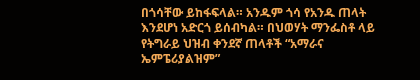በጎሳቸው ይከፋፍላል። አንዱም ጎሳ የአንዱ ጠላት እንደሆነ አድርጎ ይሰብካል። በህወሃት ማንፌስቶ ላይ የትግራይ ህዝብ ቀንደኛ ጠላቶች “አማራና ኤምፔሪያልዝም”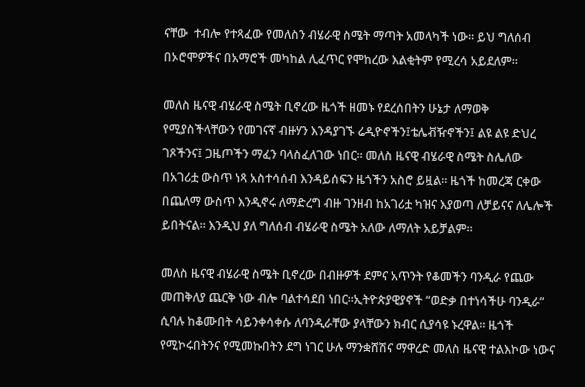ናቸው  ተብሎ የተጻፈው የመለስን ብሄራዊ ስሜት ማጣት አመላካች ነው። ይህ ግለሰብ በኦሮሞዎችና በአማሮች መካከል ሊፈጥር የሞከረው እልቂትም የሚረሳ አይደለም።

መለስ ዜናዊ ብሄራዊ ስሜት ቢኖረው ዜጎች ዘመኑ የደረሰበትን ሁኔታ ለማወቅ የሚያስችላቸውን የመገናኛ ብዙሃን እንዳያገኙ ሬዲዮኖችን፤ቴሌቭዥኖችን፤ ልዩ ልዩ ድህረ ገጾችንና፤ ጋዜጦችን ማፈን ባላስፈለገው ነበር። መለስ ዜናዊ ብሄራዊ ስሜት ስሌለው በአገሪቷ ውስጥ ነጻ አስተሳሰብ እንዳይሰፍን ዜጎችን አስሮ ይዟል። ዜጎች ከመረጃ ርቀው በጨለማ ውስጥ እንዲኖሩ ለማድረግ ብዙ ገንዘብ ከአገሪቷ ካዝና እያወጣ ለቻይናና ለሌሎች ይበትናል። እንዲህ ያለ ግለሰብ ብሄራዊ ስሜት አለው ለማለት አይቻልም።

መለስ ዜናዊ ብሄራዊ ስሜት ቢኖረው በብዙዎች ደምና አጥንት የቆመችን ባንዲራ የጨው መጠቅለያ ጨርቅ ነው ብሎ ባልተሳደበ ነበር።ኢትዮጵያዊያኖች “ወድቃ በተነሳችሁ ባንዲራ” ሲባሉ ከቆሙበት ሳይንቀሳቀሱ ለባንዲራቸው ያላቸውን ክብር ሲያሳዩ ኑረዋል። ዜጎች የሚኮሩበትንና የሚመኩበትን ደግ ነገር ሁሉ ማንቋሸሽና ማዋረድ መለስ ዜናዊ ተልእኮው ነውና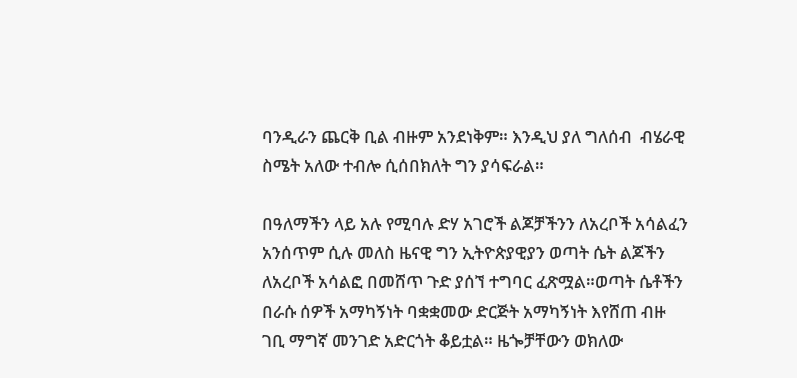ባንዲራን ጨርቅ ቢል ብዙም አንደነቅም። እንዲህ ያለ ግለሰብ  ብሄራዊ ስሜት አለው ተብሎ ሲሰበክለት ግን ያሳፍራል።

በዓለማችን ላይ አሉ የሚባሉ ድሃ አገሮች ልጆቻችንን ለአረቦች አሳልፈን አንሰጥም ሲሉ መለስ ዜናዊ ግን ኢትዮጵያዊያን ወጣት ሴት ልጆችን ለአረቦች አሳልፎ በመሸጥ ጉድ ያሰኘ ተግባር ፈጽሟል።ወጣት ሴቶችን በራሱ ሰዎች አማካኝነት ባቋቋመው ድርጅት አማካኝነት እየሸጠ ብዙ ገቢ ማግኛ መንገድ አድርጎት ቆይቷል። ዜጐቻቸውን ወክለው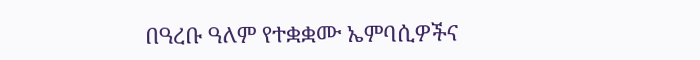በዓረቡ ዓለም የተቋቋሙ ኤምባሲዎችና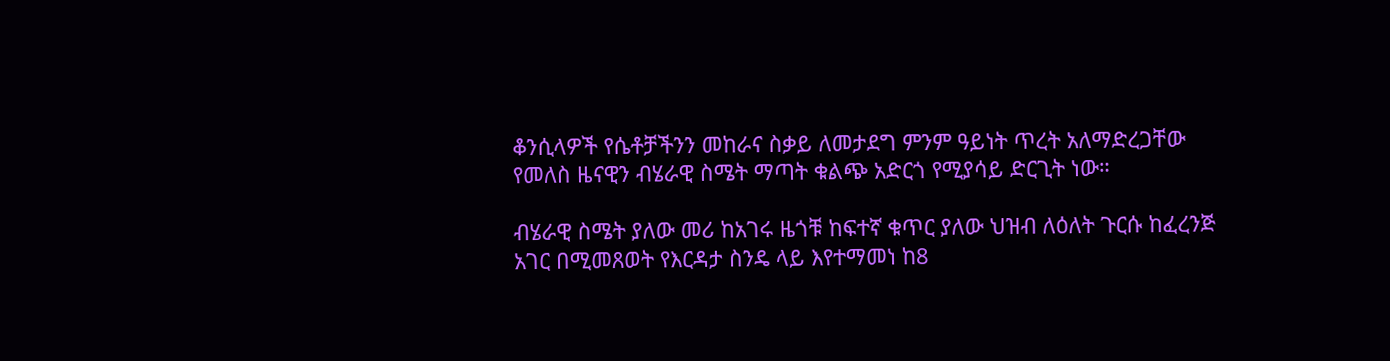ቆንሲላዎች የሴቶቻችንን መከራና ስቃይ ለመታደግ ምንም ዓይነት ጥረት አለማድረጋቸው የመለስ ዜናዊን ብሄራዊ ስሜት ማጣት ቁልጭ አድርጎ የሚያሳይ ድርጊት ነው።

ብሄራዊ ስሜት ያለው መሪ ከአገሩ ዜጎቹ ከፍተኛ ቁጥር ያለው ህዝብ ለዕለት ጉርሱ ከፈረንጅ አገር በሚመጸወት የእርዳታ ስንዴ ላይ እየተማመነ ከ8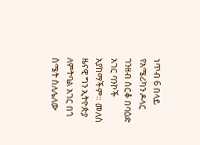ነጥብ 6 በላይ የአሜሪካን ዶላር ገንዘብ ሰርቆ በባዕድ አገር ባንኮች አያከማችም። መለስ ዜናዊ ግን ኢትዮጵያ ለምትባል አገር በጎ ስሜት ስለሌለው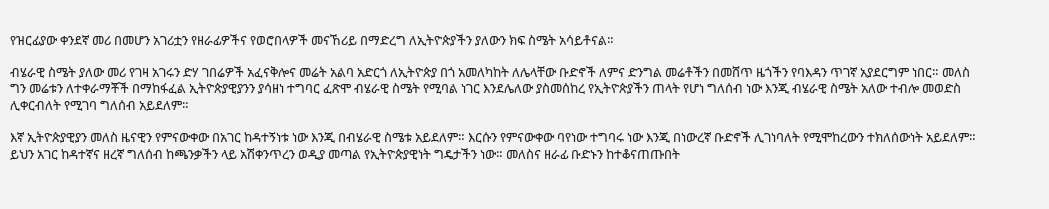የዝርፊያው ቀንደኛ መሪ በመሆን አገሪቷን የዘራፊዎችና የወሮበላዎች መናኸሪይ በማድረግ ለኢትዮጵያችን ያለውን ክፍ ስሜት አሳይቶናል።

ብሄራዊ ስሜት ያለው መሪ የገዛ አገሩን ድሃ ገበሬዎች አፈናቅሎና መሬት አልባ አድርጎ ለኢትዮጵያ በጎ አመለካከት ለሌላቸው ቡድኖች ለምና ድንግል መሬቶችን በመሸጥ ዜጎችን የባእዳን ጥገኛ አያደርግም ነበር። መለስ ግን መሬቱን ለተቀራማቾች በማከፋፈል ኢትዮጵያዊያንን ያሳዘነ ተግባር ፈጽሞ ብሄራዊ ስሜት የሚባል ነገር እንደሌለው ያስመሰከረ የኢትዮጵያችን ጠላት የሆነ ግለሰብ ነው እንጂ ብሄራዊ ስሜት አለው ተብሎ መወድስ ሊቀርብለት የሚገባ ግለሰብ አይደለም።

እኛ ኢትዮጵያዊያን መለስ ዜናዊን የምናውቀው በአገር ከዳተኝነቱ ነው እንጂ በብሄራዊ ስሜቱ አይደለም። እርሱን የምናውቀው ባየነው ተግባሩ ነው እንጂ በነውረኛ ቡድኖች ሊገነባለት የሚሞከረውን ተክለሰውነት አይደለም። ይህን አገር ከዳተኛና ዘረኛ ግለሰብ ከጫንቃችን ላይ አሽቀንጥረን ወዲያ መጣል የኢትዮጵያዊነት ግዴታችን ነው። መለስና ዘራፊ ቡድኑን ከተቆናጠጡበት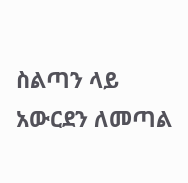ስልጣን ላይ አውርደን ለመጣል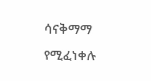ሳናቅማማ የሚፈነቀሉ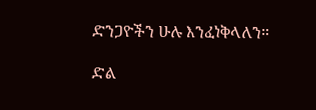ድንጋዮችን ሁሉ እንፈነቅላለን።

ድል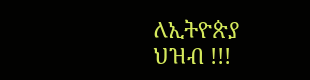ለኢትዮጵያ ህዝብ !!!